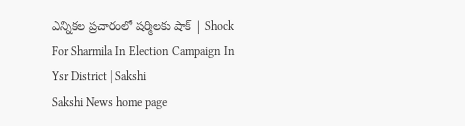ఎన్నికల ప్రచారంలో షర్మిలకు షాక్‌ | Shock For Sharmila In Election Campaign In Ysr District | Sakshi
Sakshi News home page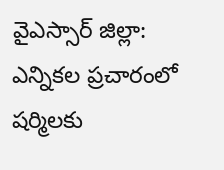వైఎస్సార్‌ జిల్లా: ఎన్నికల ప్రచారంలో షర్మిలకు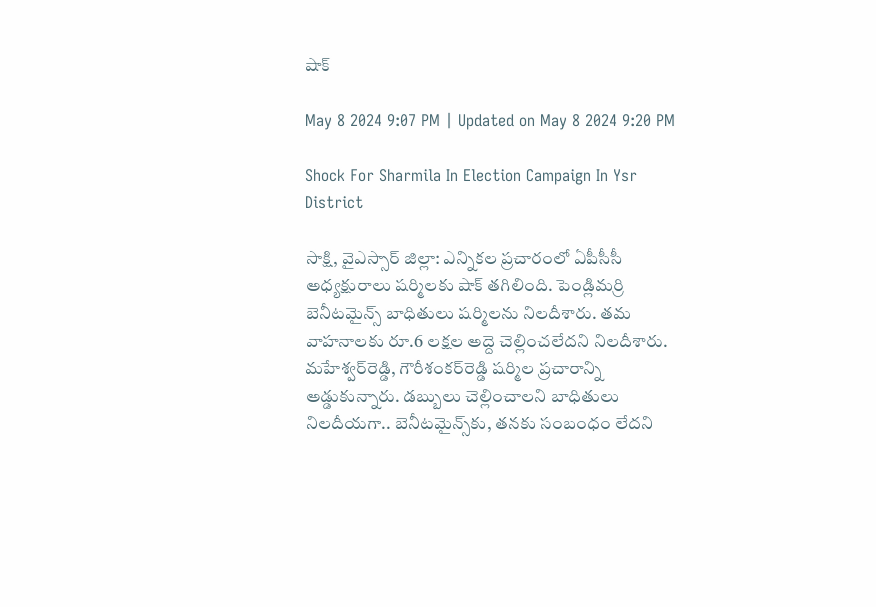షాక్‌

May 8 2024 9:07 PM | Updated on May 8 2024 9:20 PM

Shock For Sharmila In Election Campaign In Ysr District

సాక్షి, వైఎస్సార్‌ జిల్లా: ఎన్నికల ప్రచారంలో ఏపీసీసీ అధ్యక్షురాలు షర్మిలకు షాక్‌ తగిలింది. పెండ్లిమర్రి బెనీటమైన్స్‌ బాధితులు షర్మిలను నిలదీశారు. తమ వాహనాలకు రూ.6 లక్షల అద్దె చెల్లించలేదని నిలదీశారు. మహేశ్వర్‌రెడ్డి, గౌరీశంకర్‌రెడ్డి షర్మిల ప్రచారాన్ని అడ్డుకున్నారు. డబ్బులు చెల్లించాలని బాధితులు నిలదీయగా.. బెనీటమైన్స్‌కు, తనకు సంబంధం లేదని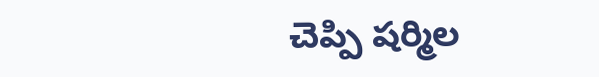చెప్పి షర్మిల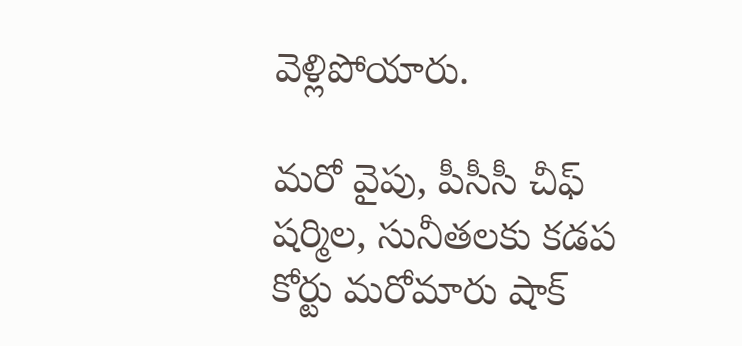వెళ్లిపోయారు.

మరో వైపు, పీసీసీ చీఫ్‌ షర్మిల, సునీతలకు కడప కోర్టు మరోమారు షాక్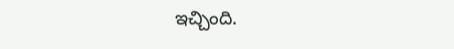ఇచ్చింది.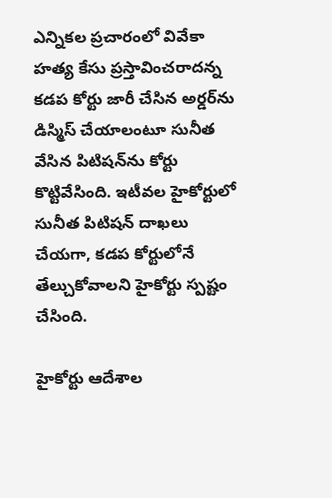ఎన్నికల ప్రచారంలో వివేకా హత్య కేసు ప్రస్తావించరాదన్న కడప కోర్టు జారీ చేసిన అర్డర్‌ను డిస్మిస్ చేయాలంటూ సునీత వేసిన పిటిషన్‌ను కోర్టు కొట్టివేసింది. ఇటీవల హైకోర్టులో సునీత పిటిషన్ దాఖలు చేయగా, కడప కోర్టులోనే తేల్చుకోవాలని హైకోర్టు స్పష్టం చేసింది.

హైకోర్టు ఆదేశాల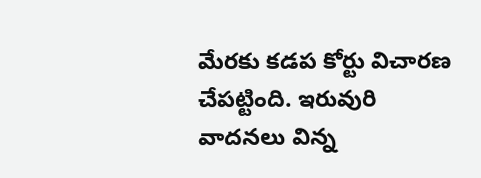మేరకు కడప కోర్టు విచారణ చేపట్టింది. ఇరువురి వాదనలు విన్న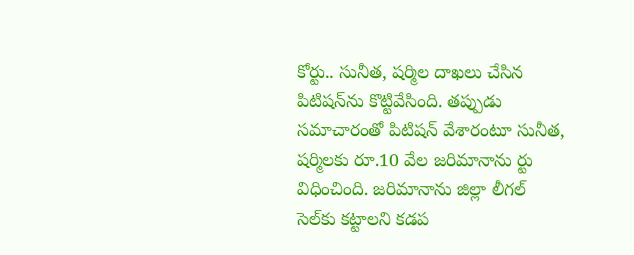కోర్టు.. సునీత, షర్మిల దాఖలు చేసిన పిటిషన్‌ను కొట్టివేసింది. తప్పుడు సమాచారంతో పిటిషన్ వేశారంటూ సునీత, షర్మిలకు రూ.10 వేల జరిమానాను ర్టు విధించింది. జరిమానాను జిల్లా లీగల్ సెల్‌కు కట్టాలని కడప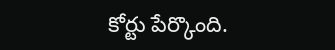కోర్టు పేర్కొంది.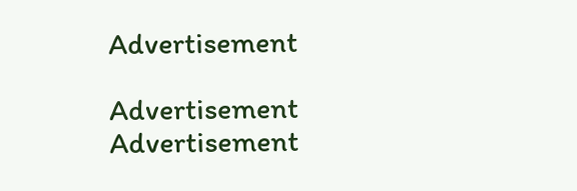Advertisement

Advertisement
Advertisement